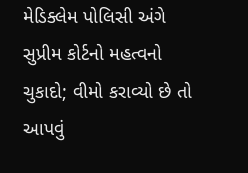મેડિક્લેમ પોલિસી અંગે સુપ્રીમ કોર્ટનો મહત્વનો ચુકાદો; વીમો કરાવ્યો છે તો આપવું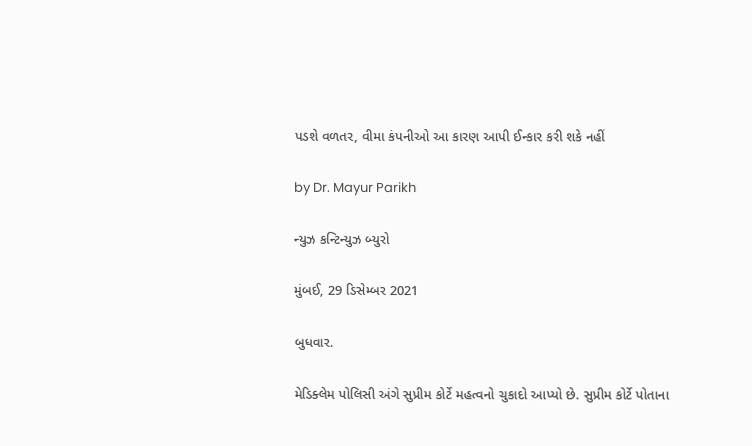પડશે વળતર, વીમા કંપનીઓ આ કારણ આપી ઈન્કાર કરી શકે નહીં

by Dr. Mayur Parikh

ન્યુઝ કન્ટિન્યુઝ બ્યુરો

મુંબઈ, 29 ડિસેમ્બર 2021

બુધવાર.

મેડિક્લેમ પોલિસી અંગે સુપ્રીમ કોર્ટે મહત્વનો ચુકાદો આપ્યો છે. સુપ્રીમ કોર્ટે પોતાના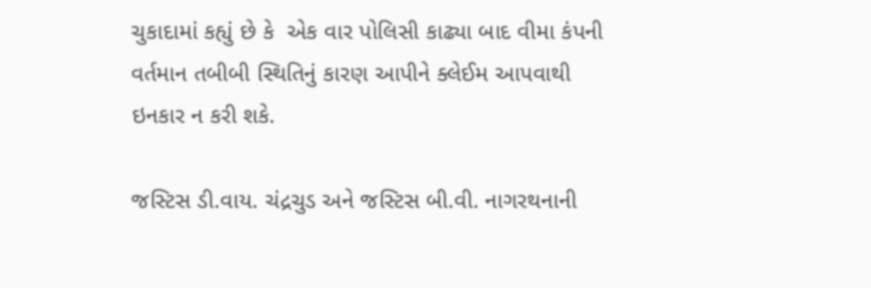ચુકાદામાં કહ્યું છે કે  એક વાર પોલિસી કાઢ્યા બાદ વીમા કંપની વર્તમાન તબીબી સ્થિતિનું કારણ આપીને ક્લેઈમ આપવાથી ઇનકાર ન કરી શકે.

જસ્ટિસ ડી.વાય. ચંદ્રચુડ અને જસ્ટિસ બી.વી. નાગરથનાની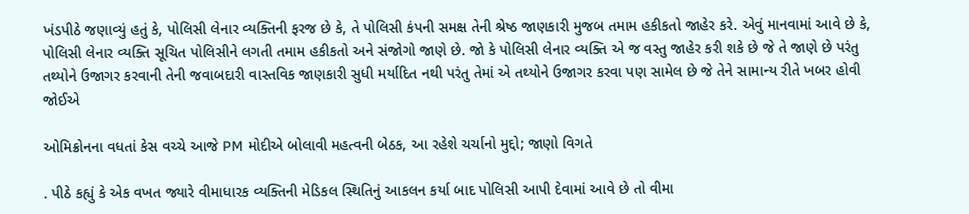ખંડપીઠે જણાવ્યું હતું કે, પોલિસી લેનાર વ્યક્તિની ફરજ છે કે, તે પોલિસી કંપની સમક્ષ તેની શ્રેષ્ઠ જાણકારી મુજબ તમામ હકીકતો જાહેર કરે. એવું માનવામાં આવે છે કે, પોલિસી લેનાર વ્યક્તિ સૂચિત પોલિસીને લગતી તમામ હકીકતો અને સંજોગો જાણે છે. જો કે પોલિસી લેનાર વ્યક્તિ એ જ વસ્તુ જાહેર કરી શકે છે જે તે જાણે છે પરંતુ તથ્યોને ઉજાગર કરવાની તેની જવાબદારી વાસ્તવિક જાણકારી સુધી મર્યાદિત નથી પરંતુ તેમાં એ તથ્યોને ઉજાગર કરવા પણ સામેલ છે જે તેને સામાન્ય રીતે ખબર હોવી જોઈએ

ઓમિક્રોનના વધતાં કેસ વચ્ચે આજે PM મોદીએ બોલાવી મહત્વની બેઠક, આ રહેશે ચર્ચાનો મુદ્દો; જાણો વિગતે

. પીઠે કહ્યું કે એક વખત જ્યારે વીમાધારક વ્યક્તિની મેડિકલ સ્થિતિનું આકલન કર્યા બાદ પોલિસી આપી દેવામાં આવે છે તો વીમા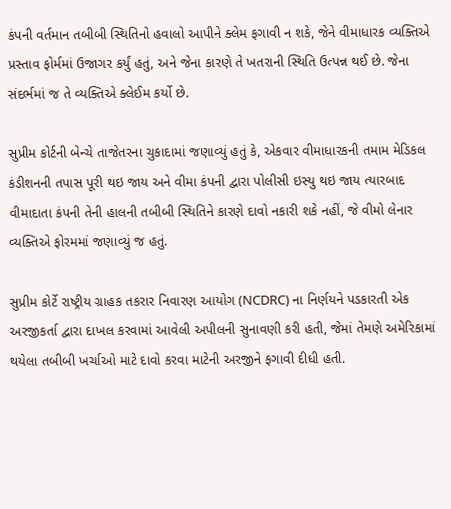કંપની વર્તમાન તબીબી સ્થિતિનો હવાલો આપીને ક્લેમ ફગાવી ન શકે, જેને વીમાધારક વ્યક્તિએ પ્રસ્તાવ ફોર્મમાં ઉજાગર કર્યું હતું, અને જેના કારણે તે ખતરાની સ્થિતિ ઉત્પન્ન થઈ છે. જેના સંદર્ભમાં જ તે વ્યક્તિએ ક્લેઈમ કર્યો છે.

સુપ્રીમ કોર્ટની બેન્ચે તાજેતરના ચુકાદામાં જણાવ્યું હતું કે, એકવાર વીમાધારકની તમામ મેડિકલ કંડીશનની તપાસ પૂરી થઇ જાય અને વીમા કંપની દ્વારા પોલીસી ઇસ્યુ થઇ જાય ત્યારબાદ વીમાદાતા કંપની તેની હાલની તબીબી સ્થિતિને કારણે દાવો નકારી શકે નહીં, જે વીમો લેનાર વ્યક્તિએ ફોરમમાં જણાવ્યું જ હતું.

સુપ્રીમ કોર્ટે રાષ્ટ્રીય ગ્રાહક તકરાર નિવારણ આયોગ (NCDRC) ના નિર્ણયને પડકારતી એક અરજીકર્તા દ્વારા દાખલ કરવામાં આવેલી અપીલની સુનાવણી કરી હતી, જેમાં તેમણે અમેરિકામાં થયેલા તબીબી ખર્ચાઓ માટે દાવો કરવા માટેની અરજીને ફગાવી દીધી હતી.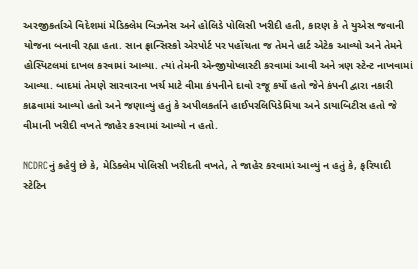અરજીકર્તાએ વિદેશમાં મેડિક્લેમ બિઝનેસ અને હોલિડે પોલિસી ખરીદી હતી, કારણ કે તે યુએસ જવાની યોજના બનાવી રહ્યા હતા. સાન ફ્રાન્સિસ્કો એરપોર્ટ પર પહોંચતા જ તેમને હાર્ટ એટેક આવ્યો અને તેમને હોસ્પિટલમાં દાખલ કરવામાં આવ્યા. ત્યાં તેમની એન્જીયોપ્લાસ્ટી કરવામાં આવી અને ત્રણ સ્ટેન્ટ નાખવામાં આવ્યા. બાદમાં તેમણે સારવારના ખર્ચ માટે વીમા કંપનીને દાવો રજૂ કર્યો હતો જેને કંપની દ્વારા નકારી કાઢવામાં આવ્યો હતો અને જણાવ્યું હતું કે અપીલકર્તાને હાઈપરલિપિડેમિયા અને ડાયાબિટીસ હતો જે વીમાની ખરીદી વખતે જાહેર કરવામાં આવ્યો ન હતો.

NCDRCનું કહેવું છે કે, મેડિક્લેમ પોલિસી ખરીદતી વખતે, તે જાહેર કરવામાં આવ્યું ન હતું કે, ફરિયાદી સ્ટેટિન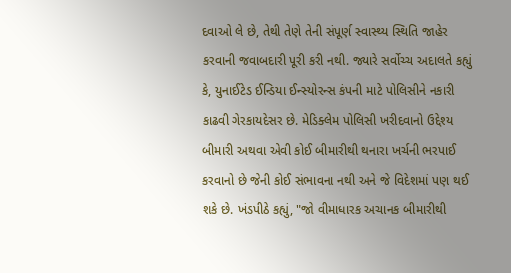દવાઓ લે છે, તેથી તેણે તેની સંપૂર્ણ સ્વાસ્થ્ય સ્થિતિ જાહેર કરવાની જવાબદારી પૂરી કરી નથી. જ્યારે સર્વોચ્ચ અદાલતે કહ્યું કે, યુનાઈટેડ ઈન્ડિયા ઈન્સ્યોરન્સ કંપની માટે પોલિસીને નકારી કાઢવી ગેરકાયદેસર છે. મેડિક્લેમ પોલિસી ખરીદવાનો ઉદ્દેશ્ય બીમારી અથવા એવી કોઈ બીમારીથી થનારા ખર્ચની ભરપાઈ કરવાનો છે જેની કોઈ સંભાવના નથી અને જે વિદેશમાં પણ થઈ શકે છે. ખંડપીઠે કહ્યું, "જો વીમાધારક અચાનક બીમારીથી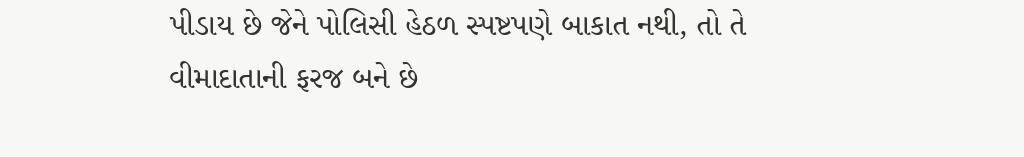પીડાય છે જેને પોલિસી હેઠળ સ્પષ્ટપણે બાકાત નથી, તો તે વીમાદાતાની ફરજ બને છે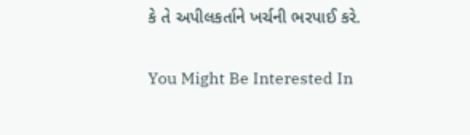કે તે અપીલકર્તાને ખર્ચની ભરપાઈ કરે.

You Might Be Interested In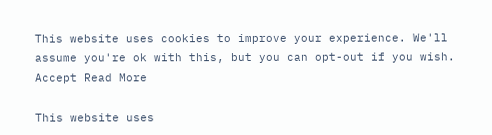This website uses cookies to improve your experience. We'll assume you're ok with this, but you can opt-out if you wish. Accept Read More

This website uses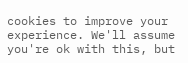cookies to improve your experience. We'll assume you're ok with this, but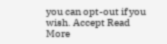you can opt-out if you wish. Accept Read More